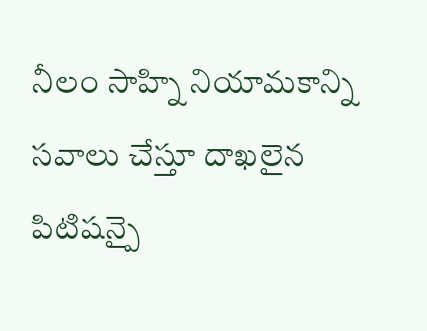నీలం సాహ్ని నియామకాన్ని సవాలు చేస్తూ దాఖలైన పిటిషన్పై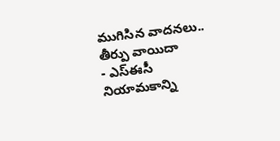ముగిసిన వాదనలు.. తీర్పు వాయిదా
- ఎస్ఈసీ నియామకాన్ని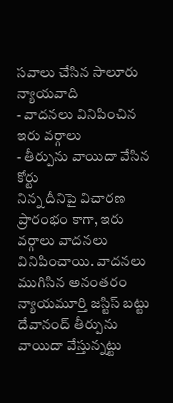సవాలు చేసిన సాలూరు న్యాయవాది
- వాదనలు వినిపించిన ఇరు వర్గాలు
- తీర్పును వాయిదా వేసిన కోర్టు
నిన్న దీనిపై విచారణ ప్రారంభం కాగా, ఇరు వర్గాలు వాదనలు వినిపించాయి. వాదనలు ముగిసిన అనంతరం న్యాయమూర్తి జస్టిస్ బట్టు దేవానంద్ తీర్పును వాయిదా వేస్తున్నట్టు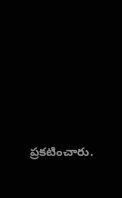ప్రకటించారు.